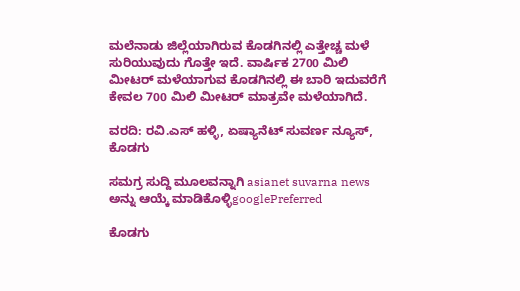ಮಲೆನಾಡು ಜಿಲ್ಲೆಯಾಗಿರುವ ಕೊಡಗಿನಲ್ಲಿ ಎತ್ತೇಚ್ಚ ಮಳೆ ಸುರಿಯುವುದು ಗೊತ್ತೇ ಇದೆ. ವಾರ್ಷಿಕ 2700 ಮಿಲಿ ಮೀಟರ್ ಮಳೆಯಾಗುವ ಕೊಡಗಿನಲ್ಲಿ ಈ ಬಾರಿ ಇದುವರೆಗೆ ಕೇವಲ 700 ಮಿಲಿ ಮೀಟರ್ ಮಾತ್ರವೇ ಮಳೆಯಾಗಿದೆ.

ವರದಿ: ರವಿ.ಎಸ್ ಹಳ್ಳಿ, ಏಷ್ಯಾನೆಟ್ ಸುವರ್ಣ ನ್ಯೂಸ್, ಕೊಡಗು

ಸಮಗ್ರ ಸುದ್ದಿ ಮೂಲವನ್ನಾಗಿ asianet suvarna news ಅನ್ನು ಆಯ್ಕೆ ಮಾಡಿಕೊಳ್ಳಿgooglePreferred

ಕೊಡಗು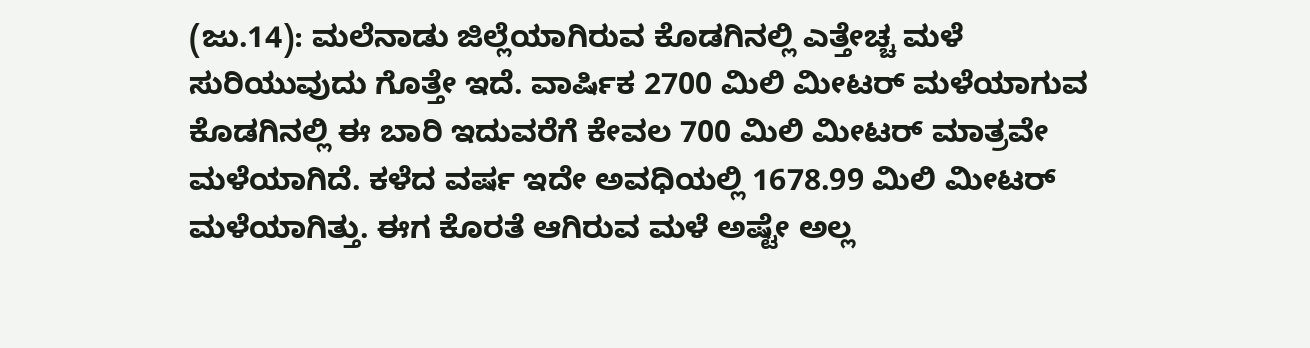(ಜು.14): ಮಲೆನಾಡು ಜಿಲ್ಲೆಯಾಗಿರುವ ಕೊಡಗಿನಲ್ಲಿ ಎತ್ತೇಚ್ಚ ಮಳೆ ಸುರಿಯುವುದು ಗೊತ್ತೇ ಇದೆ. ವಾರ್ಷಿಕ 2700 ಮಿಲಿ ಮೀಟರ್ ಮಳೆಯಾಗುವ ಕೊಡಗಿನಲ್ಲಿ ಈ ಬಾರಿ ಇದುವರೆಗೆ ಕೇವಲ 700 ಮಿಲಿ ಮೀಟರ್ ಮಾತ್ರವೇ ಮಳೆಯಾಗಿದೆ. ಕಳೆದ ವರ್ಷ ಇದೇ ಅವಧಿಯಲ್ಲಿ 1678.99 ಮಿಲಿ ಮೀಟರ್ ಮಳೆಯಾಗಿತ್ತು. ಈಗ ಕೊರತೆ ಆಗಿರುವ ಮಳೆ ಅಷ್ಟೇ ಅಲ್ಲ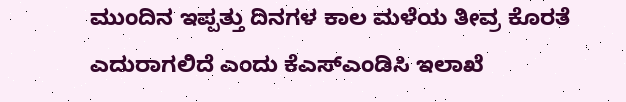ಮುಂದಿನ ಇಪ್ಪತ್ತು ದಿನಗಳ ಕಾಲ ಮಳೆಯ ತೀವ್ರ ಕೊರತೆ ಎದುರಾಗಲಿದೆ ಎಂದು ಕೆಎಸ್ಎಂಡಿಸಿ ಇಲಾಖೆ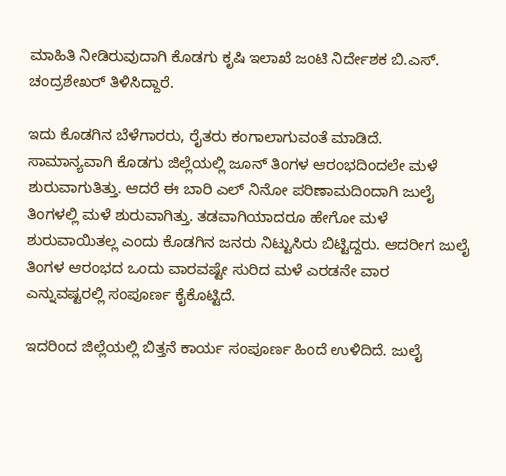ಮಾಹಿತಿ ನೀಡಿರುವುದಾಗಿ ಕೊಡಗು ಕೃಷಿ ಇಲಾಖೆ ಜಂಟಿ ನಿರ್ದೇಶಕ ಬಿ.ಎಸ್. ಚಂದ್ರಶೇಖರ್ ತಿಳಿಸಿದ್ದಾರೆ.

ಇದು ಕೊಡಗಿನ ಬೆಳೆಗಾರರು, ರೈತರು ಕಂಗಾಲಾಗುವಂತೆ ಮಾಡಿದೆ. ಸಾಮಾನ್ಯವಾಗಿ ಕೊಡಗು ಜಿಲ್ಲೆಯಲ್ಲಿ ಜೂನ್ ತಿಂಗಳ ಆರಂಭದಿಂದಲೇ ಮಳೆ ಶುರುವಾಗುತಿತ್ತು. ಆದರೆ ಈ ಬಾರಿ ಎಲ್ ನಿನೋ ಪರಿಣಾಮದಿಂದಾಗಿ ಜುಲೈ ತಿಂಗಳಲ್ಲಿ ಮಳೆ ಶುರುವಾಗಿತ್ತು. ತಡವಾಗಿಯಾದರೂ ಹೇಗೋ ಮಳೆ ಶುರುವಾಯಿತಲ್ಲ ಎಂದು ಕೊಡಗಿನ ಜನರು ನಿಟ್ಟುಸಿರು ಬಿಟ್ಟಿದ್ದರು. ಆದರೀಗ ಜುಲೈ ತಿಂಗಳ ಆರಂಭದ ಒಂದು ವಾರವಷ್ಟೇ ಸುರಿದ ಮಳೆ ಎರಡನೇ ವಾರ ಎನ್ನುವಷ್ಟರಲ್ಲಿ ಸಂಪೂರ್ಣ ಕೈಕೊಟ್ಟಿದೆ.

ಇದರಿಂದ ಜಿಲ್ಲೆಯಲ್ಲಿ ಬಿತ್ತನೆ ಕಾರ್ಯ ಸಂಪೂರ್ಣ ಹಿಂದೆ ಉಳಿದಿದೆ. ಜುಲೈ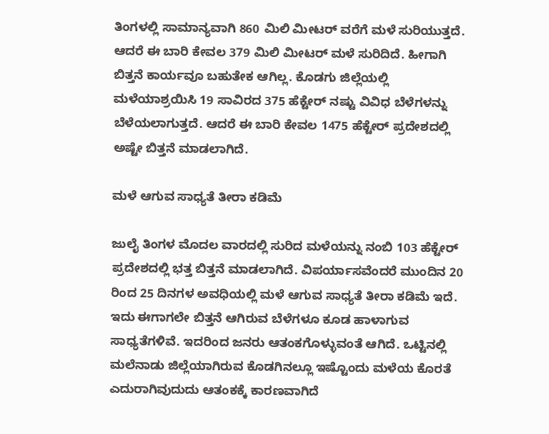ತಿಂಗಳಲ್ಲಿ ಸಾಮಾನ್ಯವಾಗಿ 860 ಮಿಲಿ ಮೀಟರ್ ವರೆಗೆ ಮಳೆ ಸುರಿಯುತ್ತದೆ. ಆದರೆ ಈ ಬಾರಿ ಕೇವಲ 379 ಮಿಲಿ ಮೀಟರ್ ಮಳೆ ಸುರಿದಿದೆ. ಹೀಗಾಗಿ ಬಿತ್ತನೆ ಕಾರ್ಯವೂ ಬಹುತೇಕ ಆಗಿಲ್ಲ. ಕೊಡಗು ಜಿಲ್ಲೆಯಲ್ಲಿ ಮಳೆಯಾಶ್ರಯಿಸಿ 19 ಸಾವಿರದ 375 ಹೆಕ್ಟೇರ್ ನಷ್ಟು ವಿವಿಧ ಬೆಳೆಗಳನ್ನು ಬೆಳೆಯಲಾಗುತ್ತದೆ. ಆದರೆ ಈ ಬಾರಿ ಕೇವಲ 1475 ಹೆಕ್ಟೇರ್ ಪ್ರದೇಶದಲ್ಲಿ ಅಷ್ಟೇ ಬಿತ್ತನೆ ಮಾಡಲಾಗಿದೆ.

ಮಳೆ ಆಗುವ ಸಾಧ್ಯತೆ ತೀರಾ ಕಡಿಮೆ

ಜುಲೈ ತಿಂಗಳ ಮೊದಲ ವಾರದಲ್ಲಿ ಸುರಿದ ಮಳೆಯನ್ನು ನಂಬಿ 103 ಹೆಕ್ಟೇರ್ ಪ್ರದೇಶದಲ್ಲಿ ಭತ್ತ ಬಿತ್ತನೆ ಮಾಡಲಾಗಿದೆ. ವಿಪರ್ಯಾಸವೆಂದರೆ ಮುಂದಿನ 20 ರಿಂದ 25 ದಿನಗಳ ಅವಧಿಯಲ್ಲಿ ಮಳೆ ಆಗುವ ಸಾಧ್ಯತೆ ತೀರಾ ಕಡಿಮೆ ಇದೆ. ಇದು ಈಗಾಗಲೇ ಬಿತ್ತನೆ ಆಗಿರುವ ಬೆಳೆಗಳೂ ಕೂಡ ಹಾಳಾಗುವ ಸಾಧ್ಯತೆಗಳಿವೆ. ಇದರಿಂದ ಜನರು ಆತಂಕಗೊಳ್ಳುವಂತೆ ಆಗಿದೆ. ಒಟ್ಟಿನಲ್ಲಿ ಮಲೆನಾಡು ಜಿಲ್ಲೆಯಾಗಿರುವ ಕೊಡಗಿನಲ್ಲೂ ಇಷ್ಟೊಂದು ಮಳೆಯ ಕೊರತೆ ಎದುರಾಗಿವುದುದು ಆತಂಕಕ್ಕೆ ಕಾರಣವಾಗಿದೆ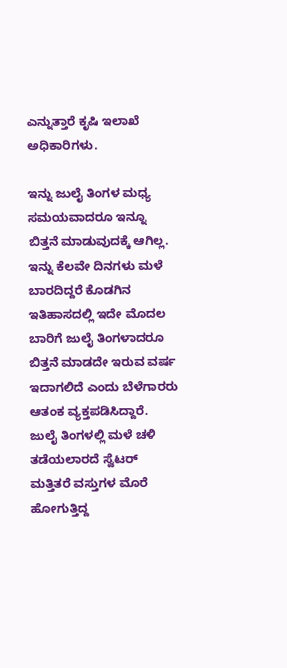ಎನ್ನುತ್ತಾರೆ ಕೃಷಿ ಇಲಾಖೆ ಅಧಿಕಾರಿಗಳು.

ಇನ್ನು ಜುಲೈ ತಿಂಗಳ ಮಧ್ಯ ಸಮಯವಾದರೂ ಇನ್ನೂ ಬಿತ್ತನೆ ಮಾಡುವುದಕ್ಕೆ ಆಗಿಲ್ಲ. ಇನ್ನು ಕೆಲವೇ ದಿನಗಳು ಮಳೆ ಬಾರದಿದ್ದರೆ ಕೊಡಗಿನ ಇತಿಹಾಸದಲ್ಲಿ ಇದೇ ಮೊದಲ ಬಾರಿಗೆ ಜುಲೈ ತಿಂಗಳಾದರೂ ಬಿತ್ತನೆ ಮಾಡದೇ ಇರುವ ವರ್ಷ ಇದಾಗಲಿದೆ ಎಂದು ಬೆಳೆಗಾರರು ಆತಂಕ ವ್ಯಕ್ತಪಡಿಸಿದ್ದಾರೆ. ಜುಲೈ ತಿಂಗಳಲ್ಲಿ ಮಳೆ ಚಳಿ ತಡೆಯಲಾರದೆ ಸ್ವೆಟರ್ ಮತ್ತಿತರೆ ವಸ್ತುಗಳ ಮೊರೆ ಹೋಗುತ್ತಿದ್ದ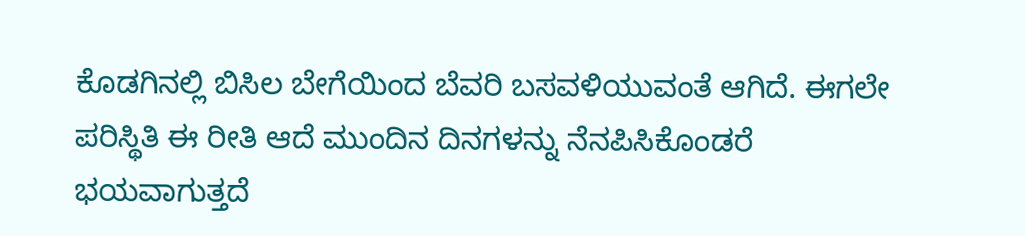ಕೊಡಗಿನಲ್ಲಿ ಬಿಸಿಲ ಬೇಗೆಯಿಂದ ಬೆವರಿ ಬಸವಳಿಯುವಂತೆ ಆಗಿದೆ. ಈಗಲೇ ಪರಿಸ್ಥಿತಿ ಈ ರೀತಿ ಆದೆ ಮುಂದಿನ ದಿನಗಳನ್ನು ನೆನಪಿಸಿಕೊಂಡರೆ ಭಯವಾಗುತ್ತದೆ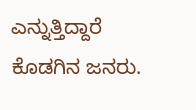ಎನ್ನುತ್ತಿದ್ದಾರೆ ಕೊಡಗಿನ ಜನರು.